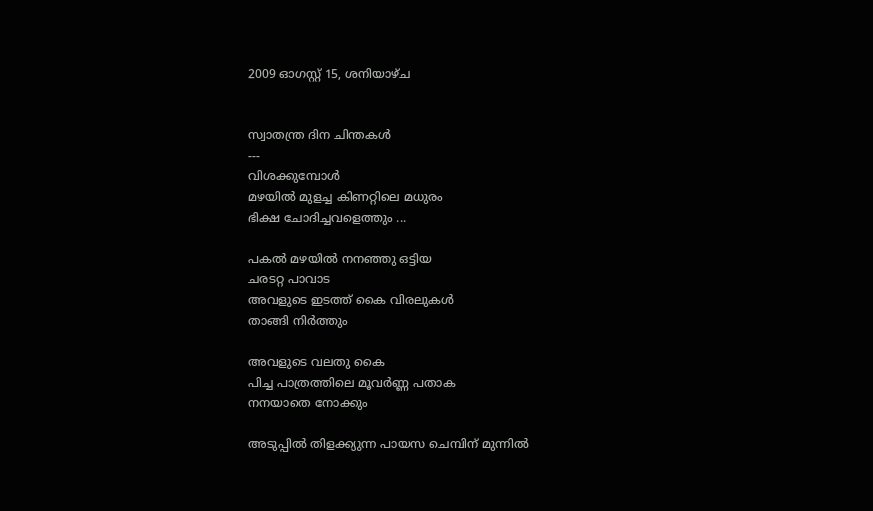2009 ഓഗസ്റ്റ് 15, ശനിയാഴ്‌ച


സ്വാതന്ത്ര ദിന ചിന്തകള്‍
---
വിശക്കുമ്പോള്‍
മഴയില്‍ മുളച്ച കിണറ്റിലെ മധുരം
ഭിക്ഷ ചോദിച്ചവളെത്തും ...

പകല്‍ മഴയില്‍ നനഞ്ഞു ഒട്ടിയ
ചരടറ്റ പാവാട
അവളുടെ ഇടത്ത് കൈ വിരലുകള്‍
താങ്ങി നിര്‍ത്തും

അവളുടെ വലതു കൈ
പിച്ച പാത്രത്തിലെ മൂവര്‍ണ്ണ പതാക
നനയാതെ നോക്കും

അടുപ്പില്‍ തിളക്ക്യുന്ന പായസ ചെമ്പിന് മുന്നില്‍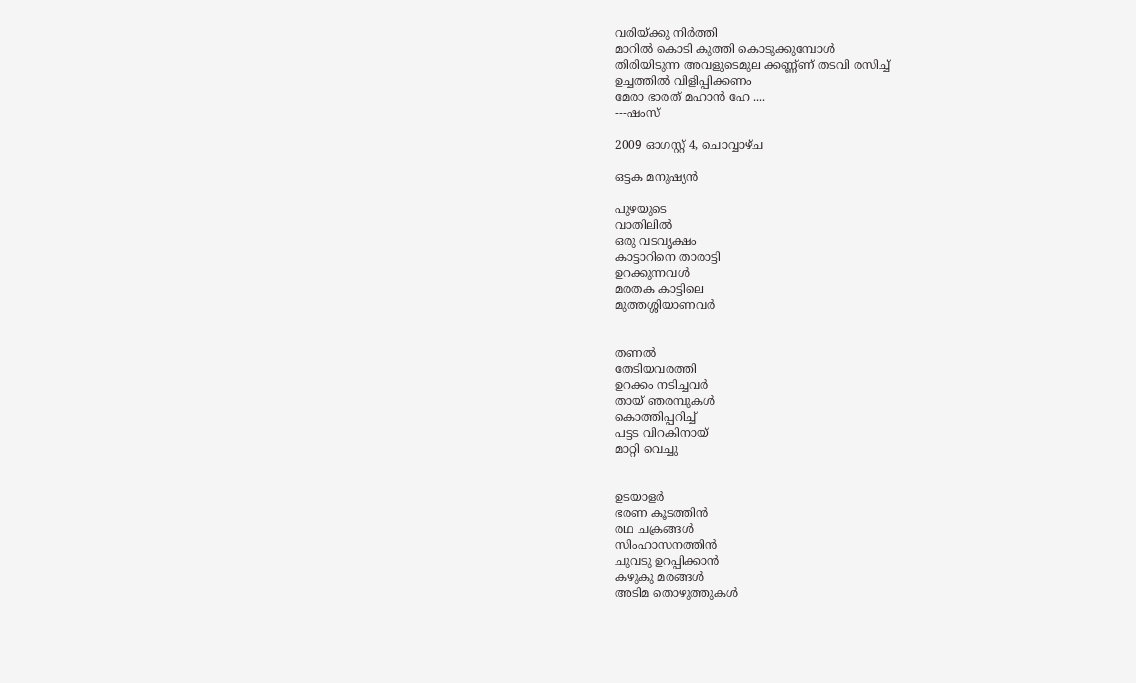വരിയ്ക്കു നിര്‍ത്തി
മാറില്‍ കൊടി കുത്തി കൊടുക്കുമ്പോള്‍
തിരിയിടുന്ന അവളുടെമുല ക്കണ്ണ്ണ് തടവി രസിച്ച്
ഉച്ചത്തില്‍ വിളിപ്പിക്കണം
മേരാ ഭാരത്‌ മഹാന്‍ ഹേ ....
---ഷംസ്

2009 ഓഗസ്റ്റ് 4, ചൊവ്വാഴ്ച

ഒട്ടക മനുഷ്യന്‍

പുഴയുടെ
വാതിലില്‍
ഒരു വടവൃക്ഷം
കാട്ടാറിനെ താരാട്ടി
ഉറക്കുന്നവള്‍
മരതക കാട്ടിലെ
മുത്തശ്ശിയാണവര്‍


തണല്‍
തേടിയവരത്തി
ഉറക്കം നടിച്ചവര്‍
തായ്‌ ഞരമ്പുകള്‍
കൊത്തിപ്പറിച്ച്
പട്ടട വിറകിനായ്‌
മാറ്റി വെച്ചു


ഉടയാളര്‍
ഭരണ കൂടത്തിന്‍
രഥ ചക്രങ്ങള്‍
സിംഹാസനത്തിന്‍
ചുവടു ഉറപ്പിക്കാന്‍
കഴുകു മരങ്ങള്‍
അടിമ തൊഴുത്തുകള്‍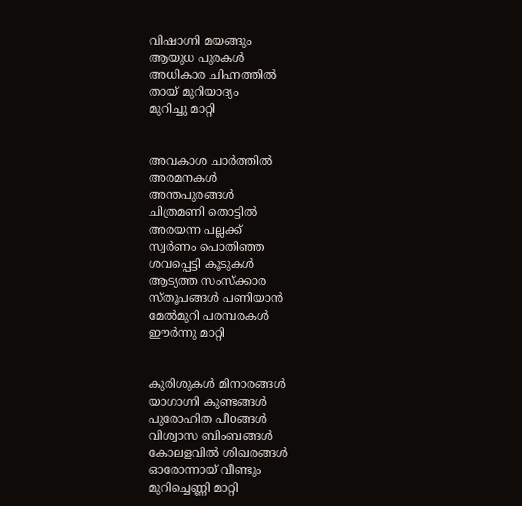വിഷാഗ്നി മയങ്ങും
ആയുധ പുരകള്‍
അധികാര ചിഹ്നത്തില്‍
തായ്‌ മുറിയാദ്യം
മുറിച്ചു മാറ്റി


അവകാശ ചാര്‍ത്തില്‍
അരമനകള്‍
അന്തപുരങ്ങള്‍
ചിത്രമണി തൊട്ടില്‍
അരയന്ന പല്ലക്ക്
സ്വര്‍ണം പൊതിഞ്ഞ
ശവപ്പെട്ടി കൂടുകള്‍
ആട്യത്ത സംസ്ക്കാര
സ്തൂപങ്ങള്‍ പണിയാന്‍
മേല്‍മുറി പരമ്പരകള്‍
ഈര്‍ന്നു മാറ്റി


കുരിശുകള്‍ മിനാരങ്ങള്‍
യാഗാഗ്നി കുണ്ടങ്ങള്‍
പുരോഹിത പീoങ്ങള്‍
വിശ്വാസ ബിംബങ്ങള്‍
കോലളവില്‍ ശിഖരങ്ങള്‍
ഓരോന്നായ്‌ വീണ്ടും
മുറിച്ചെണ്ണി മാറ്റി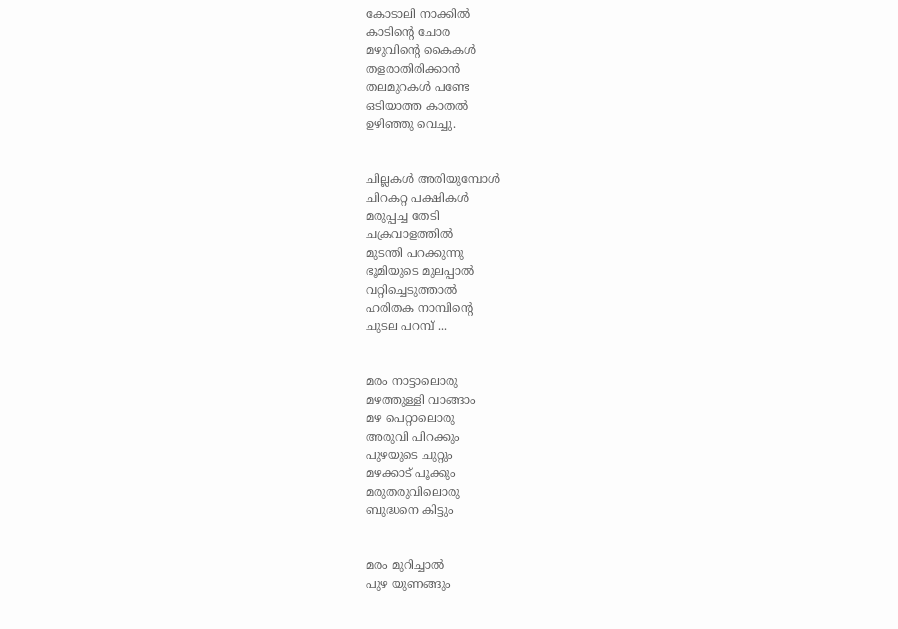കോടാലി നാക്കില്‍
കാടിന്റെ ചോര
മഴുവിന്റെ കൈകള്‍
തളരാതിരിക്കാന്‍
തലമുറകള്‍ പണ്ടേ
ഒടിയാത്ത കാതല്‍
ഉഴിഞ്ഞു വെച്ചു.


ചില്ലകള്‍ അരിയുമ്പോള്‍
ചിറകറ്റ പക്ഷികള്‍
മരുപ്പച്ച തേടി
ചക്രവാളത്തില്‍
മുടന്തി പറക്കുന്നു
ഭൂമിയുടെ മുലപ്പാല്‍
വറ്റിച്ചെടുത്താല്‍
ഹരിതക നാമ്പിന്റെ
ചുടല പറമ്പ് ...


മരം നാട്ടാലൊരു
മഴത്തുള്ളി വാങ്ങാം
മഴ പെറ്റാലൊരു
അരുവി പിറക്കും
പുഴയുടെ ചുറ്റും
മഴക്കാട് പൂക്കും
മരുതരുവിലൊരു
ബുദ്ധനെ കിട്ടും


മരം മുറിച്ചാല്‍
പുഴ യുണങ്ങും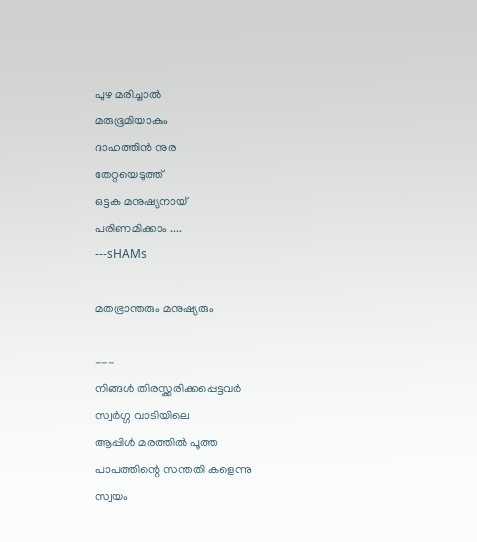പുഴ മരിച്ചാല്‍
മരുഭൂമിയാകും
ദാഹത്തിന്‍ നുര
തേറ്റയെടുത്ത്
ഒട്ടക മനുഷ്യനായ്‌
പരിണമിക്കാം ....
---sHAMs

മതഭ്രാന്തരും മനുഷ്യരും

---
നിങ്ങള്‍ തിരസ്ക്കരിക്കപ്പെട്ടവര്‍
സ്വര്‍ഗ്ഗ വാടിയിലെ
ആപ്പിള്‍ മരത്തില്‍ പൂത്ത
പാപത്തിന്റെ സന്തതി കളെന്നു
സ്വയം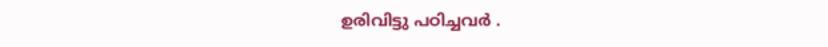ഉരിവിട്ടു പഠിച്ചവര്‍ .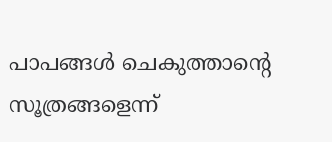പാപങ്ങള്‍ ചെകുത്താന്റെ
സൂത്രങ്ങളെന്ന്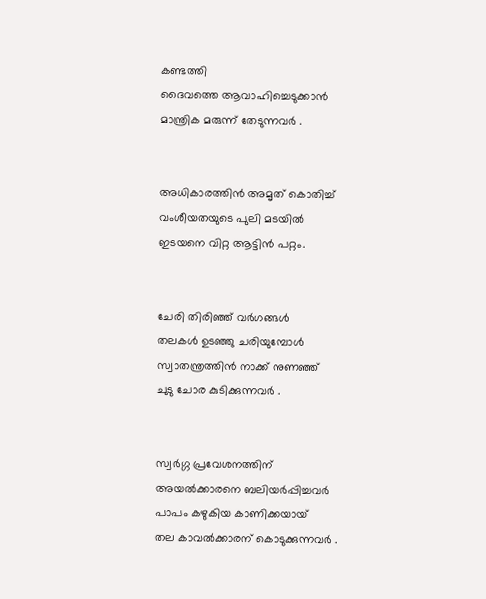കണ്ടത്തി
ദൈവത്തെ ആവാഹിച്ചെടുക്കാന്‍
മാന്ത്രിക മരുന്ന് തേടുന്നവര്‍ .


അധികാരത്തിന്‍ അമൃത് കൊതിച്ച്
വംശീയതയുടെ പുലി മടയില്‍
ഇടയനെ വിറ്റ ആട്ടിന്‍ പറ്റം.


ചേരി തിരിഞ്ഞ് വര്‍ഗങ്ങള്‍
തലകള്‍ ഉടഞ്ഞു ചരിയുമ്പോള്‍
സ്വാതന്ത്രത്തിന്‍ നാക്ക് നുണഞ്ഞ്
ചുടു ചോര കുടിക്കുന്നവര്‍ .


സ്വര്‍ഗ്ഗ പ്രവേശനത്തിന്
അയല്‍ക്കാരനെ ബലിയര്‍പ്പിച്ചവര്‍
പാപം കഴുകിയ കാണിക്കയായ്
തല കാവല്‍ക്കാരന് കൊടുക്കുന്നവര്‍ .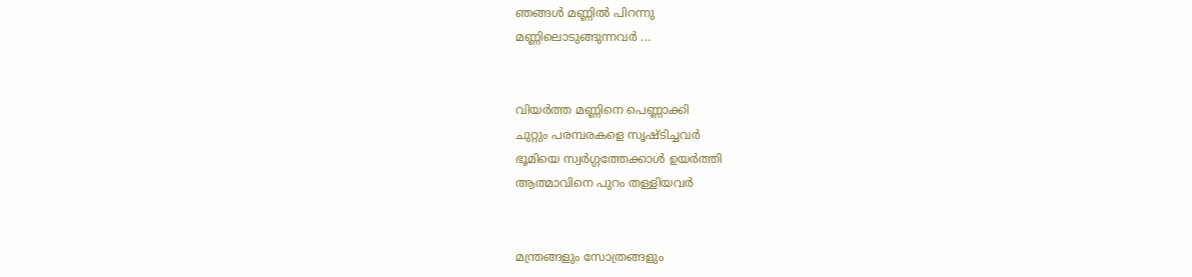ഞങ്ങള്‍ മണ്ണില്‍ പിറന്നു
മണ്ണിലൊടുങ്ങുന്നവര്‍ ...


വിയര്‍ത്ത മണ്ണിനെ പെണ്ണാക്കി
ചുറ്റും പരമ്പരകളെ സൃഷ്ടിച്ചവര്‍
ഭൂമിയെ സ്വര്‍ഗ്ഗത്തേക്കാള്‍ ഉയര്‍ത്തി
ആത്മാവിനെ പുറം തള്ളിയവര്‍


മന്ത്രങ്ങളും സോത്രങ്ങളും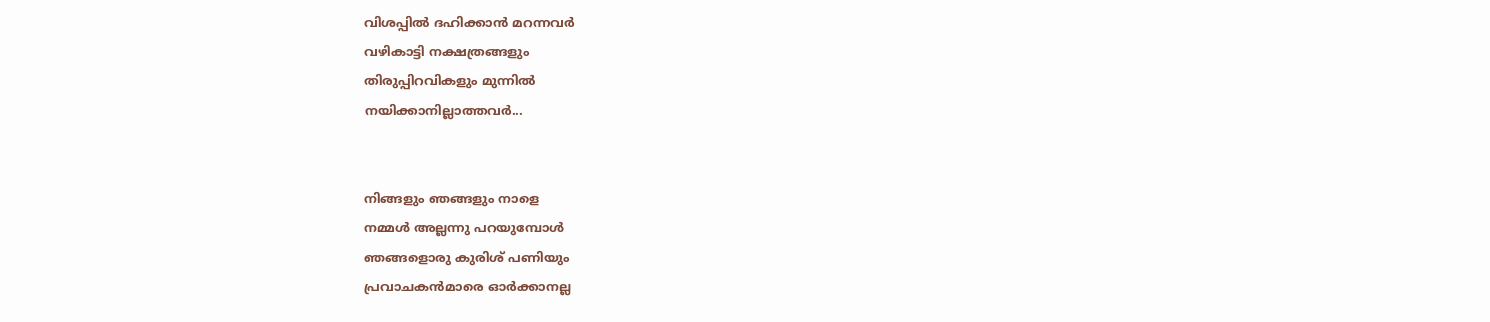വിശപ്പില്‍ ദഹിക്കാന്‍ മറന്നവര്‍
വഴികാട്ടി നക്ഷത്രങ്ങളും
തിരുപ്പിറവികളും മുന്നില്‍
നയിക്കാനില്ലാത്തവര്‍...


നിങ്ങളും ഞങ്ങളും നാളെ
നമ്മള്‍ അല്ലന്നു പറയുമ്പോള്‍
ഞങ്ങളൊരു കുരിശ് പണിയും
പ്രവാചകന്‍മാരെ ഓര്‍ക്കാനല്ല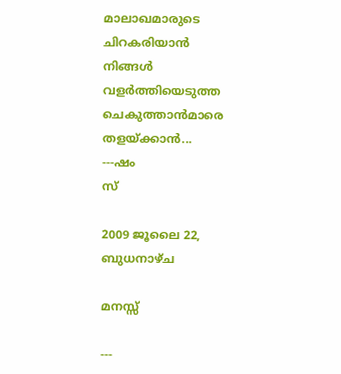മാലാഖമാരുടെ ചിറകരിയാന്‍
നിങ്ങള്‍ വളര്‍ത്തിയെടുത്ത
ചെകുത്താന്‍മാരെ തളയ്ക്കാന്‍...
---ഷം
സ്

2009 ജൂലൈ 22, ബുധനാഴ്‌ച

മനസ്സ്‌

---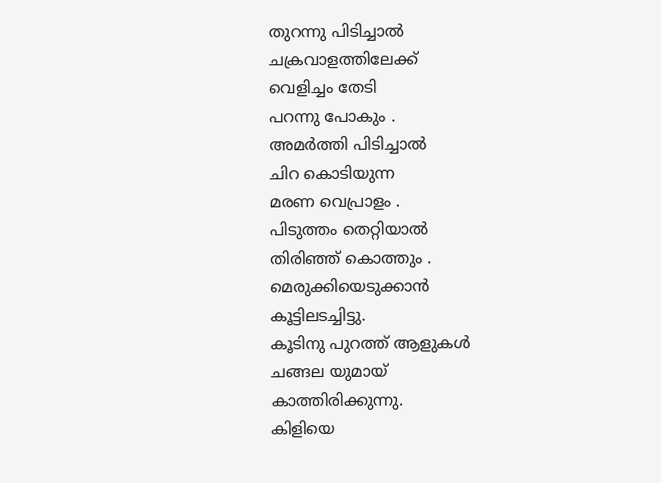തുറന്നു പിടിച്ചാല്‍
ചക്രവാളത്തിലേക്ക്
വെളിച്ചം തേടി
പറന്നു പോകും .
അമര്‍ത്തി പിടിച്ചാല്‍
ചിറ കൊടിയുന്ന
മരണ വെപ്രാളം .
പിടുത്തം തെറ്റിയാല്‍
തിരിഞ്ഞ് കൊത്തും .
മെരുക്കിയെടുക്കാന്‍
കൂട്ടിലടച്ചിട്ടു.
കൂടിനു പുറത്ത്‌ ആളുകള്‍
ചങ്ങല യുമായ്‌
കാത്തിരിക്കുന്നു.
കിളിയെ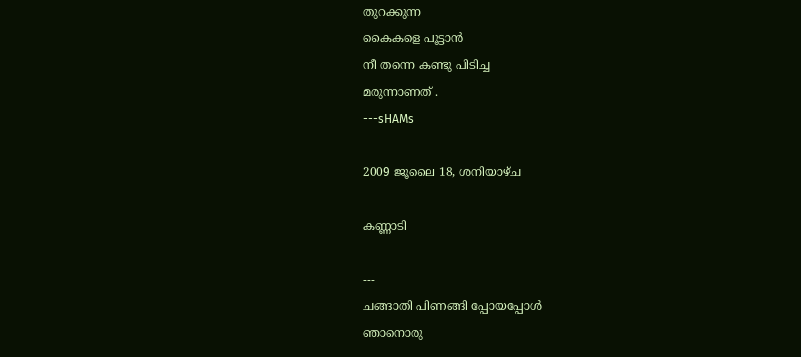തുറക്കുന്ന
കൈകളെ പൂട്ടാന്‍
നീ തന്നെ കണ്ടു പിടിച്ച
മരുന്നാണത് .
---sHAMs

2009 ജൂലൈ 18, ശനിയാഴ്‌ച

കണ്ണാടി

---
ചങ്ങാതി പിണങ്ങി പ്പോയപ്പോള്‍
ഞാനൊരു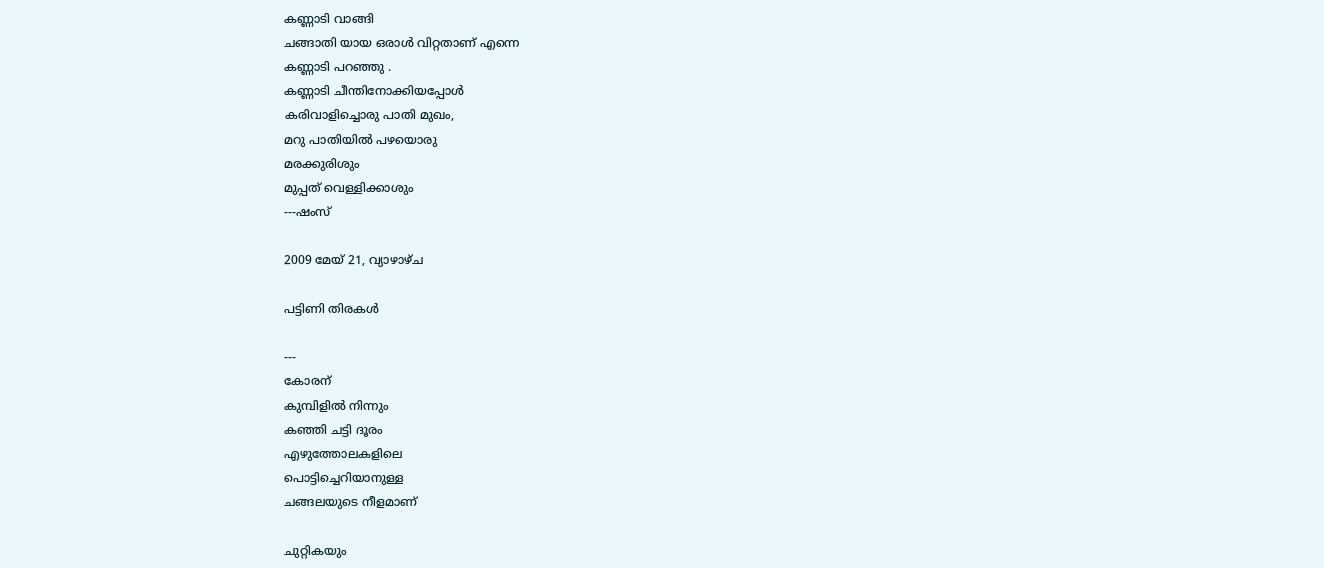കണ്ണാടി വാങ്ങി
ചങ്ങാതി യായ ഒരാള്‍ വിറ്റതാണ് എന്നെ
കണ്ണാടി പറഞ്ഞു .
കണ്ണാടി ചീന്തിനോക്കിയപ്പോള്‍
കരിവാളിച്ചൊരു പാതി മുഖം,
മറു പാതിയില്‍ പഴയൊരു
മരക്കുരിശും
മുപ്പത്‌ വെള്ളിക്കാശും
---ഷംസ്

2009 മേയ് 21, വ്യാഴാഴ്‌ച

പട്ടിണി തിരകള്‍

---
കോരന്
കുമ്പിളില്‍ നിന്നും
കഞ്ഞി ചട്ടി ദൂരം
എഴുത്തോലകളിലെ
പൊട്ടിച്ചെറിയാനുള്ള
ചങ്ങലയുടെ നീളമാണ്

ചുറ്റികയും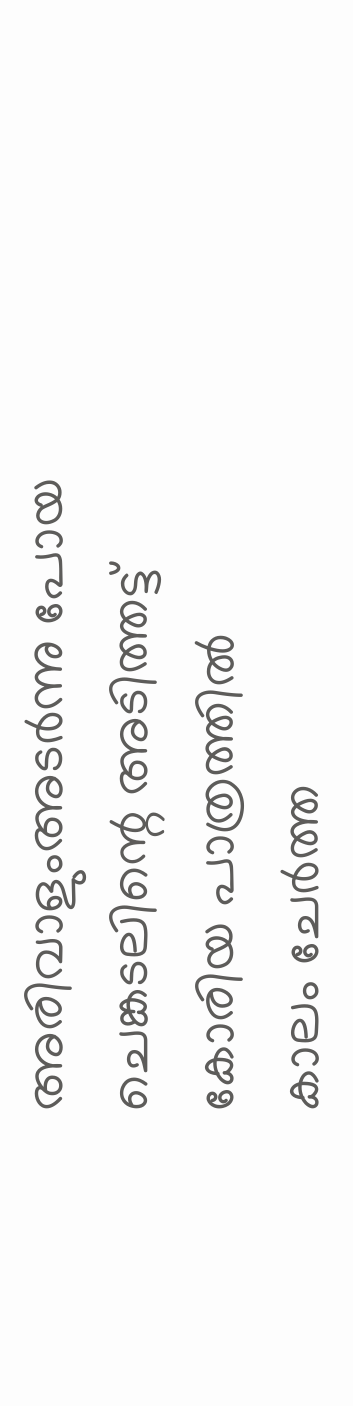അരിവാളുംഅടര്‍ന്നു പോയ
ചെങ്കടലിന്റെ അടിത്തട്ട്
കോരിയ പാത്രത്തില്‍
കാലം ചേര്‍ത്ത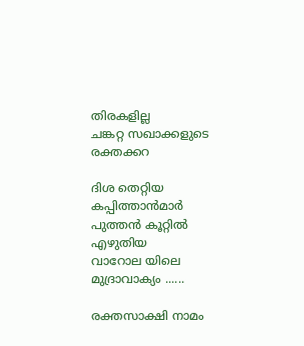തിരകളില്ല
ചങ്കറ്റ സഖാക്കളുടെ രക്തക്കറ

ദിശ തെറ്റിയ കപ്പിത്താന്‍മാര്‍
പുത്തന്‍ കൂറ്റില്‍ എഴുതിയ
വാറോല യിലെ മുദ്രാവാക്യം ......

രക്തസാക്ഷി നാമം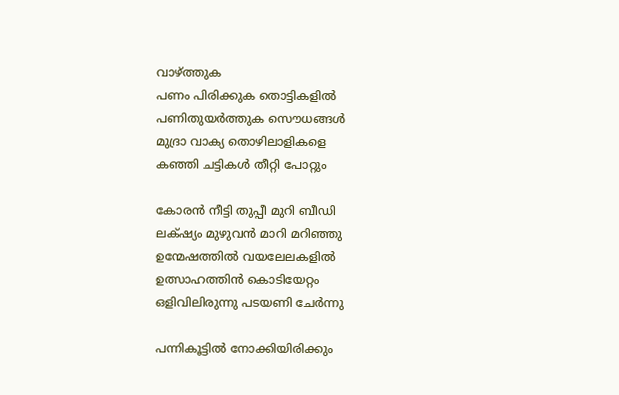വാഴ്ത്തുക
പണം പിരിക്കുക തൊട്ടികളില്‍
പണിതുയര്‍ത്തുക സൌധങ്ങള്‍
മുദ്രാ വാക്യ തൊഴിലാളികളെ
കഞ്ഞി ചട്ടികള്‍ തീറ്റി പോറ്റും

കോരന്‍ നീട്ടി തുപ്പീ മുറി ബീഡി
ലക്‌ഷ്യം മുഴുവന്‍ മാറി മറിഞ്ഞു
ഉന്മേഷത്തില്‍ വയലേലകളില്‍
ഉത്സാഹത്തിന്‍ കൊടിയേറ്റം
ഒളിവിലിരുന്നു പടയണി ചേര്‍ന്നു

പന്നികൂട്ടില്‍ നോക്കിയിരിക്കും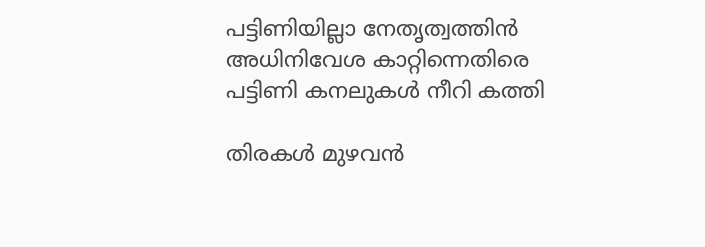പട്ടിണിയില്ലാ നേതൃത്വത്തിന്‍
അധിനിവേശ കാറ്റിന്നെതിരെ
പട്ടിണി കനലുകള്‍ നീറി കത്തി

തിരകള്‍ മുഴവന്‍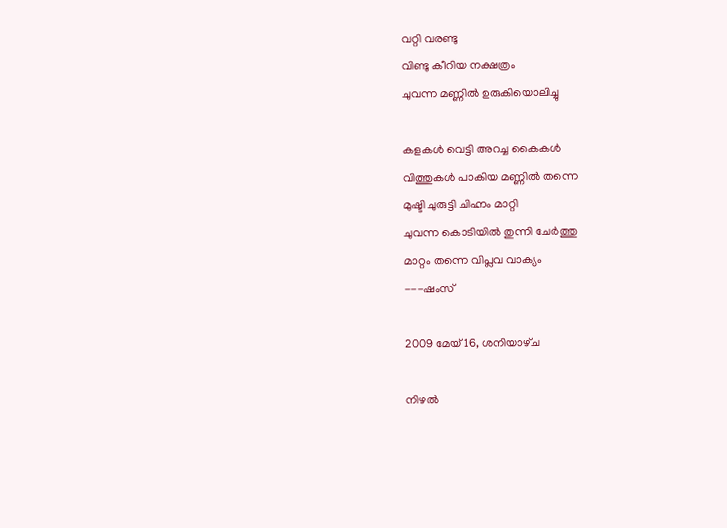വറ്റി വരണ്ടു
വിണ്ടു കീറിയ നക്ഷത്രം
ചുവന്ന മണ്ണില്‍ ഉരുകിയൊലിച്ചു

കളകള്‍ വെട്ടി അറച്ച കൈകള്‍
വിത്തുകള്‍ പാകിയ മണ്ണില്‍ തന്നെ
മുഷ്ടി ചുരുട്ടി ചിഹ്നം മാറ്റി
ചുവന്ന കൊടിയില്‍ തുന്നി ചേര്‍ത്തു
മാറ്റം തന്നെ വിപ്ലവ വാക്യം
---ഷംസ്

2009 മേയ് 16, ശനിയാഴ്‌ച

നിഴല്‍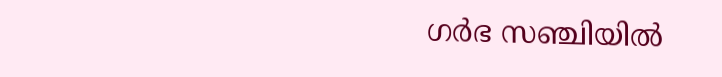ഗര്‍ഭ സഞ്ചിയില്‍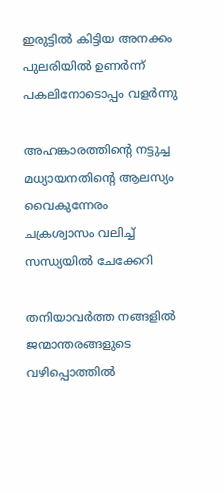ഇരുട്ടില്‍ കിട്ടിയ അനക്കം
പുലരിയില്‍ ഉണര്‍ന്ന്
പകലിനോടൊപ്പം വളര്‍ന്നു

അഹങ്കാരത്തിന്റെ നട്ടുച്ച
മധ്യായനതിന്റെ ആലസ്യം
വൈകുന്നേരം
ചക്രശ്വാസം വലിച്ച്
സന്ധ്യയില്‍ ചേക്കേറി

തനിയാവര്‍ത്ത നങ്ങളില്‍
ജന്മാന്തരങ്ങളുടെ
വഴിപ്പൊത്തില്‍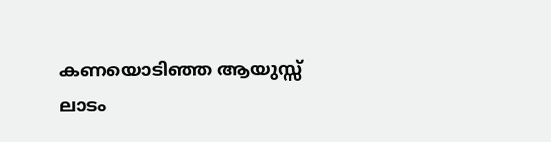കണയൊടിഞ്ഞ ആയുസ്സ്‌
ലാടം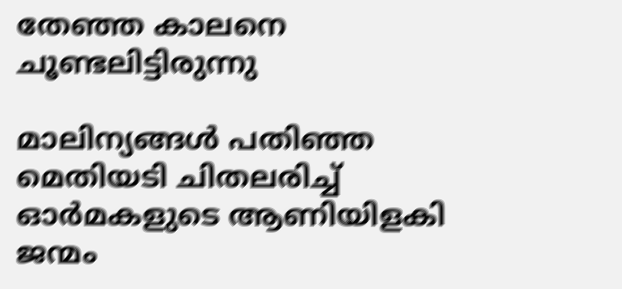തേഞ്ഞ കാലനെ
ചൂണ്ടലിട്ടിരുന്നു

മാലിന്യങ്ങള്‍ പതിഞ്ഞ
മെതിയടി ചിതലരിച്ച്
ഓര്‍മകളുടെ ആണിയിളകി
ജന്മം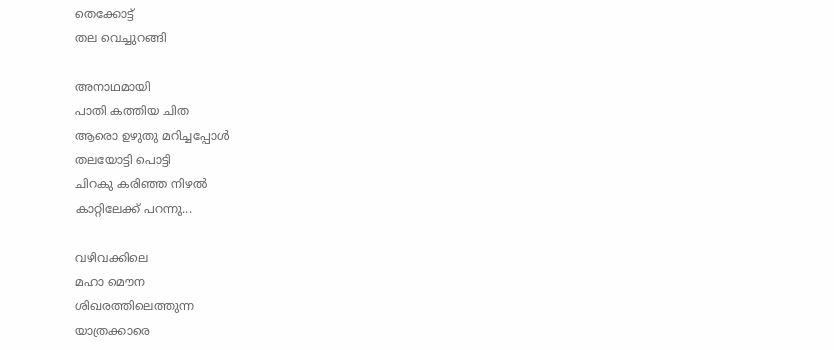തെക്കോട്ട്‌
തല വെച്ചുറങ്ങി

അനാഥമായി
പാതി കത്തിയ ചിത
ആരൊ ഉഴുതു മറിച്ചപ്പോള്‍
തലയോട്ടി പൊട്ടി
ചിറകു കരിഞ്ഞ നിഴല്‍
കാറ്റിലേക്ക് പറന്നു...

വഴിവക്കിലെ
മഹാ മൌന
ശിഖരത്തിലെത്തുന്ന
യാത്രക്കാരെ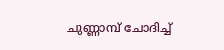ചുണ്ണാമ്പ് ചോദിച്ച്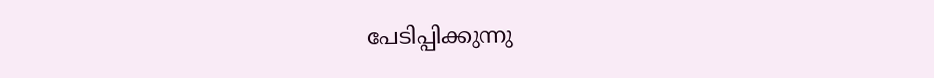പേടിപ്പിക്കുന്നു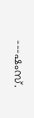---ഷംസ്.